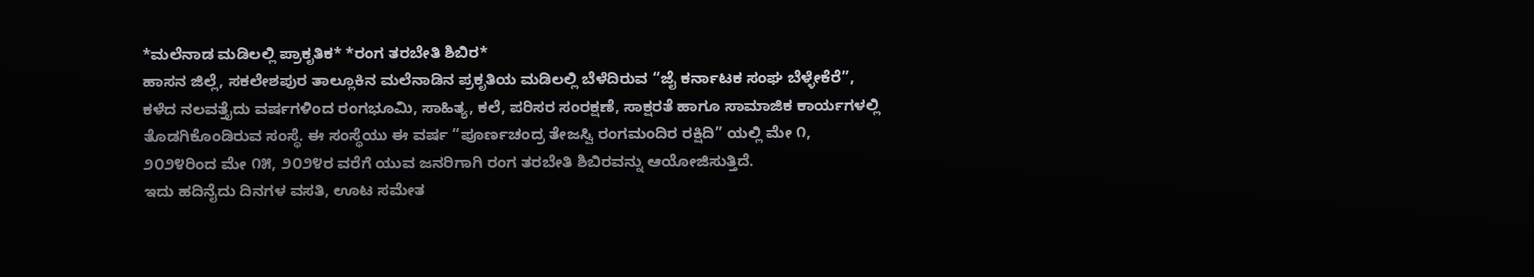*ಮಲೆನಾಡ ಮಡಿಲಲ್ಲಿ ಪ್ರಾಕೃತಿಕ* *ರಂಗ ತರಬೇತಿ ಶಿಬಿರ*
ಹಾಸನ ಜಿಲ್ಲೆ, ಸಕಲೇಶಪುರ ತಾಲ್ಲೂಕಿನ ಮಲೆನಾಡಿನ ಪ್ರಕೃತಿಯ ಮಡಿಲಲ್ಲಿ ಬೆಳೆದಿರುವ “ಜೈ ಕರ್ನಾಟಕ ಸಂಘ ಬೆಳ್ಳೇಕೆರೆ”, ಕಳೆದ ನಲವತ್ತೈದು ವರ್ಷಗಳಿಂದ ರಂಗಭೂಮಿ, ಸಾಹಿತ್ಯ, ಕಲೆ, ಪರಿಸರ ಸಂರಕ್ಷಣೆ, ಸಾಕ್ಷರತೆ ಹಾಗೂ ಸಾಮಾಜಿಕ ಕಾರ್ಯಗಳಲ್ಲಿ ತೊಡಗಿಕೊಂಡಿರುವ ಸಂಸ್ಥೆ. ಈ ಸಂಸ್ಥೆಯು ಈ ವರ್ಷ “ಪೂರ್ಣಚಂದ್ರ ತೇಜಸ್ವಿ ರಂಗಮಂದಿರ ರಕ್ಷಿದಿ” ಯಲ್ಲಿ ಮೇ ೧, ೨೦೨೪ರಿಂದ ಮೇ ೧೫, ೨೦೨೪ರ ವರೆಗೆ ಯುವ ಜನರಿಗಾಗಿ ರಂಗ ತರಬೇತಿ ಶಿಬಿರವನ್ನು ಆಯೋಜಿಸುತ್ತಿದೆ.
ಇದು ಹದಿನೈದು ದಿನಗಳ ವಸತಿ, ಊಟ ಸಮೇತ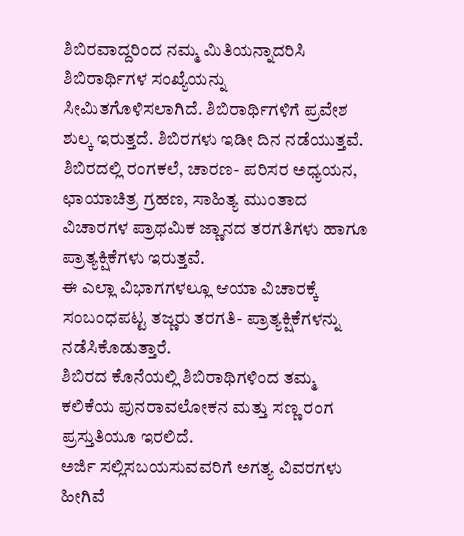ಶಿಬಿರವಾದ್ದರಿಂದ ನಮ್ಮ ಮಿತಿಯನ್ನಾದರಿಸಿ ಶಿಬಿರಾರ್ಥಿಗಳ ಸಂಖ್ಯೆಯನ್ನು ಸೀಮಿತಗೊಳಿಸಲಾಗಿದೆ. ಶಿಬಿರಾರ್ಥಿಗಳಿಗೆ ಪ್ರವೇಶ ಶುಲ್ಕ ಇರುತ್ತದೆ. ಶಿಬಿರಗಳು ಇಡೀ ದಿನ ನಡೆಯುತ್ತವೆ.
ಶಿಬಿರದಲ್ಲಿ ರಂಗಕಲೆ, ಚಾರಣ- ಪರಿಸರ ಅಧ್ಯಯನ, ಛಾಯಾಚಿತ್ರ ಗ್ರಹಣ, ಸಾಹಿತ್ಯ ಮುಂತಾದ ವಿಚಾರಗಳ ಪ್ರಾಥಮಿಕ ಜ್ಣಾನದ ತರಗತಿಗಳು ಹಾಗೂ ಪ್ರಾತ್ಯಕ್ಷಿಕೆಗಳು ಇರುತ್ತವೆ.
ಈ ಎಲ್ಲಾ ವಿಭಾಗಗಳಲ್ಲೂ ಆಯಾ ವಿಚಾರಕ್ಕೆ ಸಂಬಂಧಪಟ್ಟ ತಜ್ಣರು ತರಗತಿ- ಪ್ರಾತ್ಯಕ್ಷಿಕೆಗಳನ್ನು ನಡೆಸಿಕೊಡುತ್ತಾರೆ.
ಶಿಬಿರದ ಕೊನೆಯಲ್ಲಿ ಶಿಬಿರಾಥಿಗಳಿಂದ ತಮ್ಮ ಕಲಿಕೆಯ ಪುನರಾವಲೋಕನ ಮತ್ತು ಸಣ್ಣ ರಂಗ ಪ್ರಸ್ತುತಿಯೂ ಇರಲಿದೆ.
ಅರ್ಜಿ ಸಲ್ಲಿಸಬಯಸುವವರಿಗೆ ಅಗತ್ಯ ವಿವರಗಳು ಹೀಗಿವೆ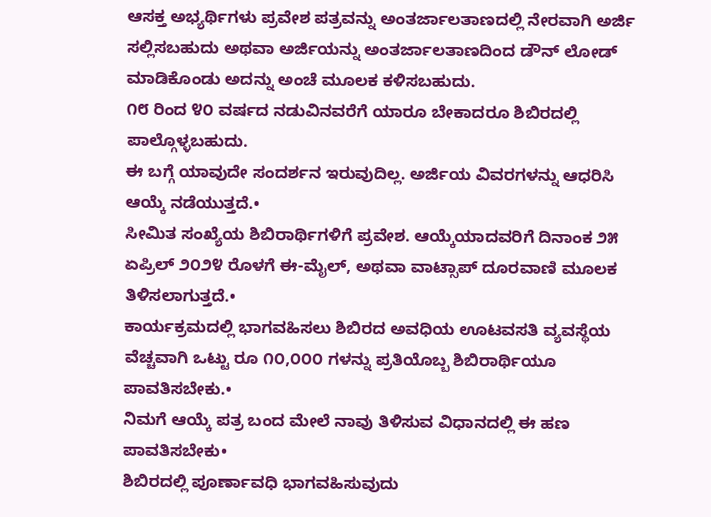ಆಸಕ್ತ ಅಭ್ಯರ್ಥಿಗಳು ಪ್ರವೇಶ ಪತ್ರವನ್ನು ಅಂತರ್ಜಾಲತಾಣದಲ್ಲಿ ನೇರವಾಗಿ ಅರ್ಜಿ ಸಲ್ಲಿಸಬಹುದು ಅಥವಾ ಅರ್ಜಿಯನ್ನು ಅಂತರ್ಜಾಲತಾಣದಿಂದ ಡೌನ್ ಲೋಡ್ ಮಾಡಿಕೊಂಡು ಅದನ್ನು ಅಂಚೆ ಮೂಲಕ ಕಳಿಸಬಹುದು.
೧೮ ರಿಂದ ೪೦ ವರ್ಷದ ನಡುವಿನವರೆಗೆ ಯಾರೂ ಬೇಕಾದರೂ ಶಿಬಿರದಲ್ಲಿ ಪಾಲ್ಗೊಳ್ಳಬಹುದು.
ಈ ಬಗ್ಗೆ ಯಾವುದೇ ಸಂದರ್ಶನ ಇರುವುದಿಲ್ಲ. ಅರ್ಜಿಯ ವಿವರಗಳನ್ನು ಆಧರಿಸಿ ಆಯ್ಕೆ ನಡೆಯುತ್ತದೆ.•
ಸೀಮಿತ ಸಂಖ್ಯೆಯ ಶಿಬಿರಾರ್ಥಿಗಳಿಗೆ ಪ್ರವೇಶ. ಆಯ್ಕೆಯಾದವರಿಗೆ ದಿನಾಂಕ ೨೫ ಏಪ್ರಿಲ್ ೨೦೨೪ ರೊಳಗೆ ಈ-ಮೈಲ್, ಅಥವಾ ವಾಟ್ಸಾಪ್ ದೂರವಾಣಿ ಮೂಲಕ ತಿಳಿಸಲಾಗುತ್ತದೆ.•
ಕಾರ್ಯಕ್ರಮದಲ್ಲಿ ಭಾಗವಹಿಸಲು ಶಿಬಿರದ ಅವಧಿಯ ಊಟವಸತಿ ವ್ಯವಸ್ಥೆಯ ವೆಚ್ಚವಾಗಿ ಒಟ್ಟು ರೂ ೧೦,೦೦೦ ಗಳನ್ನು ಪ್ರತಿಯೊಬ್ಬ ಶಿಬಿರಾರ್ಥಿಯೂ ಪಾವತಿಸಬೇಕು.•
ನಿಮಗೆ ಆಯ್ಕೆ ಪತ್ರ ಬಂದ ಮೇಲೆ ನಾವು ತಿಳಿಸುವ ವಿಧಾನದಲ್ಲಿ ಈ ಹಣ ಪಾವತಿಸಬೇಕು•
ಶಿಬಿರದಲ್ಲಿ ಪೂರ್ಣಾವಧಿ ಭಾಗವಹಿಸುವುದು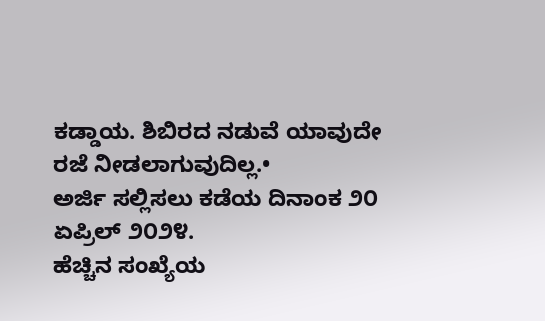ಕಡ್ಡಾಯ. ಶಿಬಿರದ ನಡುವೆ ಯಾವುದೇ ರಜೆ ನೀಡಲಾಗುವುದಿಲ್ಲ.•
ಅರ್ಜಿ ಸಲ್ಲಿಸಲು ಕಡೆಯ ದಿನಾಂಕ ೨೦ ಏಪ್ರಿಲ್ ೨೦೨೪.
ಹೆಚ್ಚಿನ ಸಂಖ್ಯೆಯ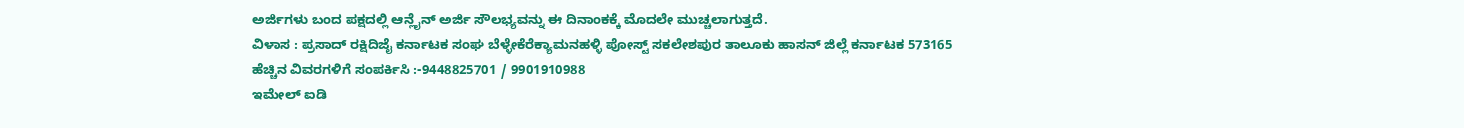ಅರ್ಜಿಗಳು ಬಂದ ಪಕ್ಷದಲ್ಲಿ ಆನ್ಲೈನ್ ಅರ್ಜಿ ಸೌಲಭ್ಯವನ್ನು ಈ ದಿನಾಂಕಕ್ಕೆ ಮೊದಲೇ ಮುಚ್ಚಲಾಗುತ್ತದೆ.
ವಿಳಾಸ : ಪ್ರಸಾದ್ ರಕ್ಷಿದಿಜೈ ಕರ್ನಾಟಕ ಸಂಘ ಬೆಳ್ಳೇಕೆರೆಕ್ಯಾಮನಹಳ್ಳಿ ಪೋಸ್ಟ್ ಸಕಲೇಶಪುರ ತಾಲೂಕು ಹಾಸನ್ ಜಿಲ್ಲೆ ಕರ್ನಾಟಕ 573165
ಹೆಚ್ಚಿನ ವಿವರಗಳಿಗೆ ಸಂಪರ್ಕಿಸಿ :-9448825701 / 9901910988
ಇಮೇಲ್ ಐಡಿ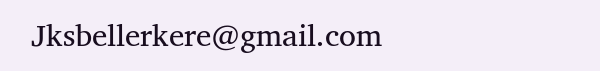Jksbellerkere@gmail.com